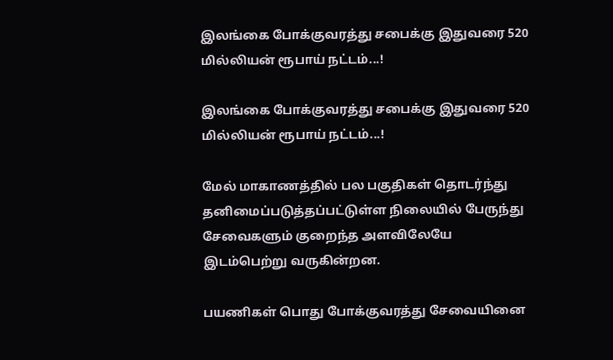இலங்கை போக்குவரத்து சபைக்கு இதுவரை 520 மில்லியன் ரூபாய் நட்டம்...!

இலங்கை போக்குவரத்து சபைக்கு இதுவரை 520 மில்லியன் ரூபாய் நட்டம்...!

மேல் மாகாணத்தில் பல பகுதிகள் தொடர்ந்து தனிமைப்படுத்தப்பட்டுள்ள நிலையில் பேருந்து சேவைகளும் குறைந்த அளவிலேயே இடம்பெற்று வருகின்றன.

பயணிகள் பொது போக்குவரத்து சேவையினை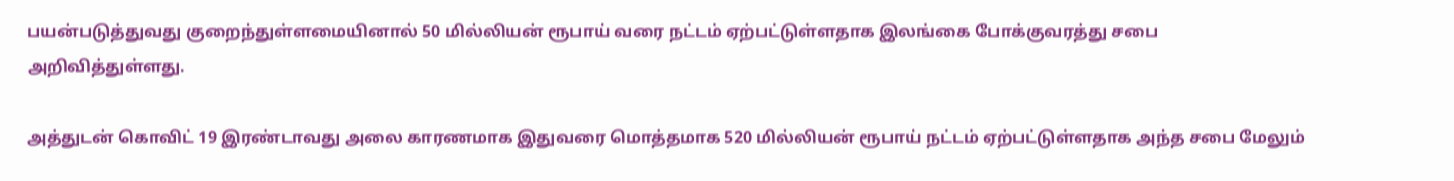பயன்படுத்துவது குறைந்துள்ளமையினால் 50 மில்லியன் ரூபாய் வரை நட்டம் ஏற்பட்டுள்ளதாக இலங்கை போக்குவரத்து சபை அறிவித்துள்ளது.

அத்துடன் கொவிட் 19 இரண்டாவது அலை காரணமாக இதுவரை மொத்தமாக 520 மில்லியன் ரூபாய் நட்டம் ஏற்பட்டுள்ளதாக அந்த சபை மேலும்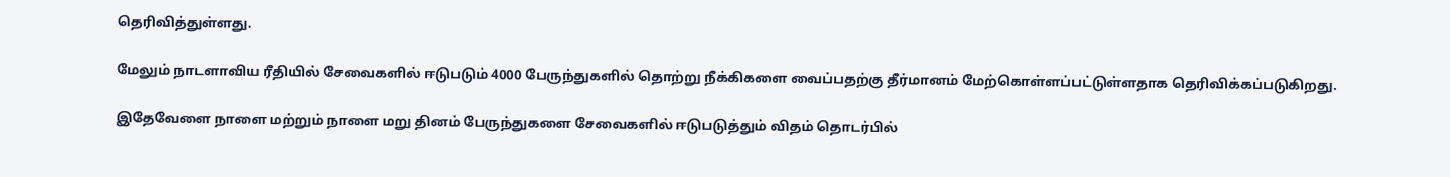தெரிவித்துள்ளது.

மேலும் நாடளாவிய ரீதியில் சேவைகளில் ஈடுபடும் 4000 பேருந்துகளில் தொற்று நீக்கிகளை வைப்பதற்கு தீர்மானம் மேற்கொள்ளப்பட்டுள்ளதாக தெரிவிக்கப்படுகிறது.

இதேவேளை நாளை மற்றும் நாளை மறு தினம் பேருந்துகளை சேவைகளில் ஈடுபடுத்தும் விதம் தொடர்பில்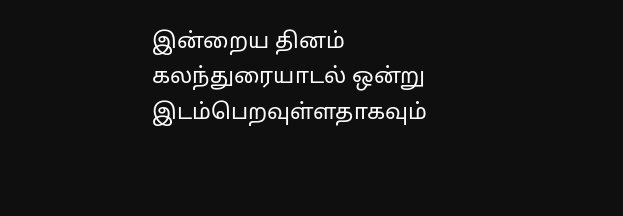இன்றைய தினம் கலந்துரையாடல் ஒன்று இடம்பெறவுள்ளதாகவும்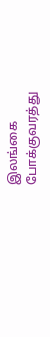இலங்கை போக்குவரத்து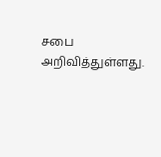சபை அறிவித்துள்ளது.